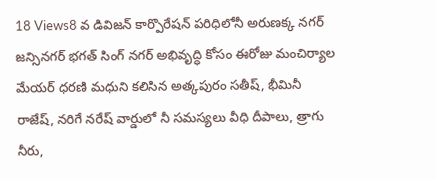18 Views8 వ డివిజన్ కార్పొరేషన్ పరిధిలోనీ అరుణక్క నగర్ జన్సినగర్ భగత్ సింగ్ నగర్ అభివృద్ధి కోసం ఈరోజు మంచిర్యాల మేయర్ ధరణి మధుని కలిసిన అత్కపురం సతీష్, భీమినీ రాజేష్, నరిగే నరేష్ వార్డులో నీ సమస్యలు వీధి దీపాలు, త్రాగు నీరు,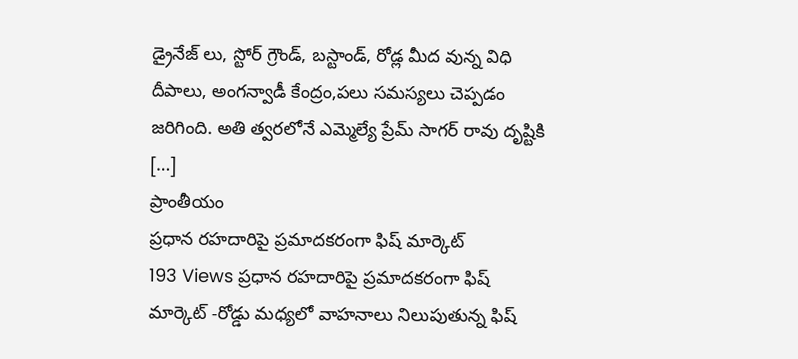డ్రైనేజ్ లు, స్టోర్ గ్రౌండ్, బస్టాండ్, రోడ్ల మీద వున్న విధి దీపాలు, అంగన్వాడీ కేంద్రం,పలు సమస్యలు చెప్పడం జరిగింది. అతి త్వరలోనే ఎమ్మెల్యే ప్రేమ్ సాగర్ రావు దృష్టికి […]
ప్రాంతీయం
ప్రధాన రహదారిపై ప్రమాదకరంగా ఫిష్ మార్కెట్
193 Views ప్రధాన రహదారిపై ప్రమాదకరంగా ఫిష్ మార్కెట్ -రోడ్డు మధ్యలో వాహనాలు నిలుపుతున్న ఫిష్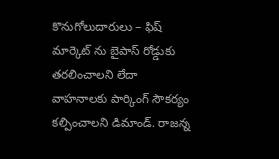కొనుగోలుదారులు – ఫిష్ మార్కెట్ ను బైపాస్ రోడ్డుకు తరలించాలని లేదా వాహనాలకు పార్కింగ్ సౌకర్యం కల్పించాలని డిమాండ్. రాజన్న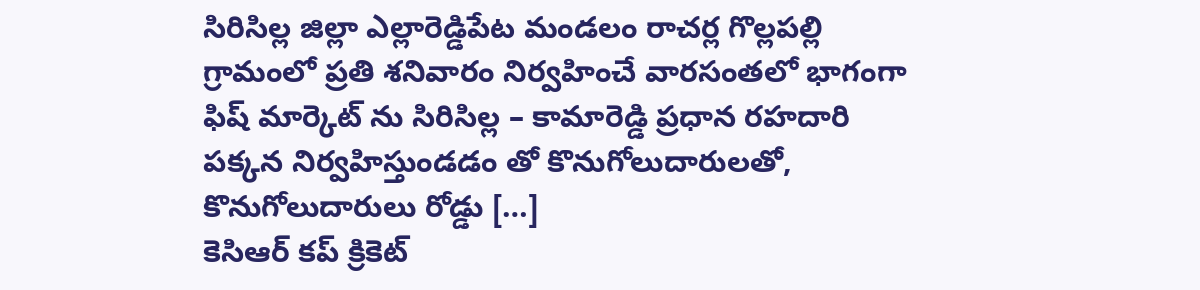సిరిసిల్ల జిల్లా ఎల్లారెడ్డిపేట మండలం రాచర్ల గొల్లపల్లి గ్రామంలో ప్రతి శనివారం నిర్వహించే వారసంతలో భాగంగా ఫిష్ మార్కెట్ ను సిరిసిల్ల – కామారెడ్డి ప్రధాన రహదారి పక్కన నిర్వహిస్తుండడం తో కొనుగోలుదారులతో, కొనుగోలుదారులు రోడ్డు […]
కెసిఆర్ కప్ క్రికెట్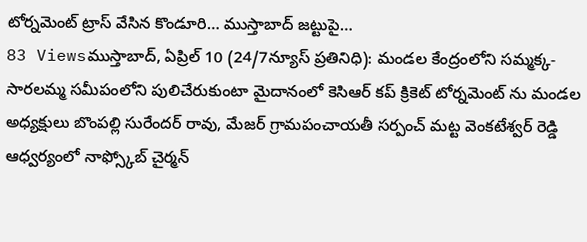టోర్నమెంట్ ట్రాస్ వేసిన కొండూరి… ముస్తాబాద్ జట్టుపై…
83 Viewsముస్తాబాద్, ఏప్రిల్ 10 (24/7న్యూస్ ప్రతినిధి): మండల కేంద్రంలోని సమ్మక్క-సారలమ్మ సమీపంలోని పులిచేరుకుంటా మైదానంలో కెసిఆర్ కప్ క్రికెట్ టోర్నమెంట్ ను మండల అధ్యక్షులు బొంపల్లి సురేందర్ రావు, మేజర్ గ్రామపంచాయతీ సర్పంచ్ మట్ట వెంకటేశ్వర్ రెడ్డి ఆధ్వర్యంలో నాఫ్స్కోబ్ చైర్మన్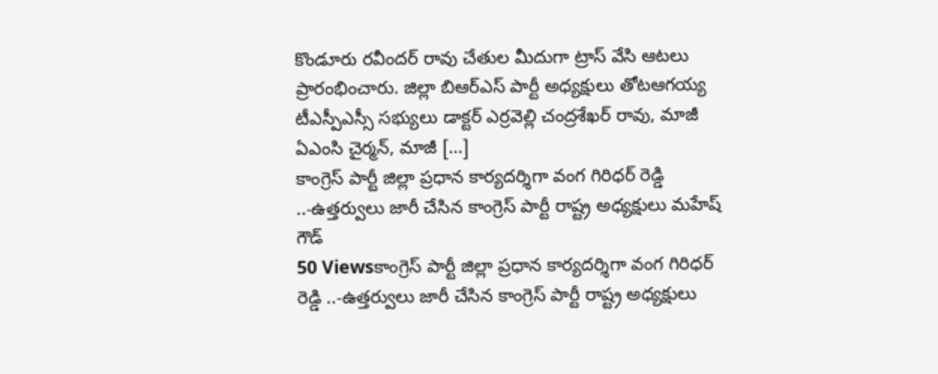కొండూరు రవీందర్ రావు చేతుల మీదుగా ట్రాస్ వేసి ఆటలు ప్రారంభించారు. జిల్లా బిఆర్ఎస్ పార్టీ అధ్యక్షులు తోటఆగయ్య టీఎస్పీఎస్సీ సభ్యులు డాక్టర్ ఎర్రవెల్లి చంద్రశేఖర్ రావు, మాజీ ఏఎంసి చైర్మన్, మాజీ […]
కాంగ్రెస్ పార్టీ జిల్లా ప్రధాన కార్యదర్శిగా వంగ గిరిధర్ రెడ్డి ..-ఉత్తర్వులు జారీ చేసిన కాంగ్రెస్ పార్టీ రాష్ట్ర అధ్యక్షులు మహేష్ గౌడ్
50 Viewsకాంగ్రెస్ పార్టీ జిల్లా ప్రధాన కార్యదర్శిగా వంగ గిరిధర్ రెడ్డి ..-ఉత్తర్వులు జారీ చేసిన కాంగ్రెస్ పార్టీ రాష్ట్ర అధ్యక్షులు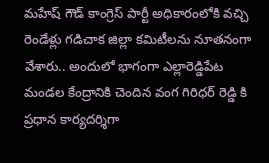మహేష్ గౌడ్ కాంగ్రెస్ పార్టీ అధికారంలోకి వచ్చి రెండేళ్లు గడిచాక జిల్లా కమిటీలను నూతనంగా వేశారు.. అందులో భాగంగా ఎల్లారెడ్డిపేట మండల కేంద్రానికి చెందిన వంగ గిరిధర్ రెడ్డి కి ప్రధాన కార్యదర్శిగా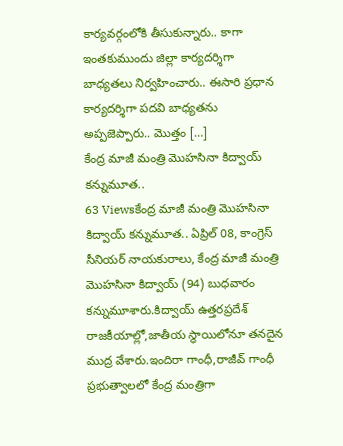కార్యవర్గంలోకి తీసుకున్నారు.. కాగా ఇంతకుముందు జిల్లా కార్యదర్శిగా బాధ్యతలు నిర్వహించారు.. ఈసారి ప్రధాన కార్యదర్శిగా పదవి బాధ్యతను అప్పజెప్పారు.. మొత్తం […]
కేంద్ర మాజీ మంత్రి మొహసినా కిద్వాయ్ కన్నుమూత..
63 Viewsకేంద్ర మాజీ మంత్రి మొహసినా కిద్వాయ్ కన్నుమూత.. ఏప్రిల్ 08, కాంగ్రెస్ సీనియర్ నాయకురాలు, కేంద్ర మాజీ మంత్రి మొహసినా కిద్వాయ్ (94) బుధవారం కన్నుమూశారు.కిద్వాయ్ ఉత్తరప్రదేశ్ రాజకీయాల్లో,జాతీయ స్థాయిలోనూ తనదైన ముద్ర వేశారు.ఇందిరా గాంధీ,రాజీవ్ గాంధీ ప్రభుత్వాలలో కేంద్ర మంత్రిగా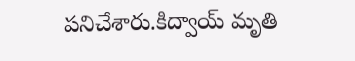పనిచేశారు.కిద్వాయ్ మృతి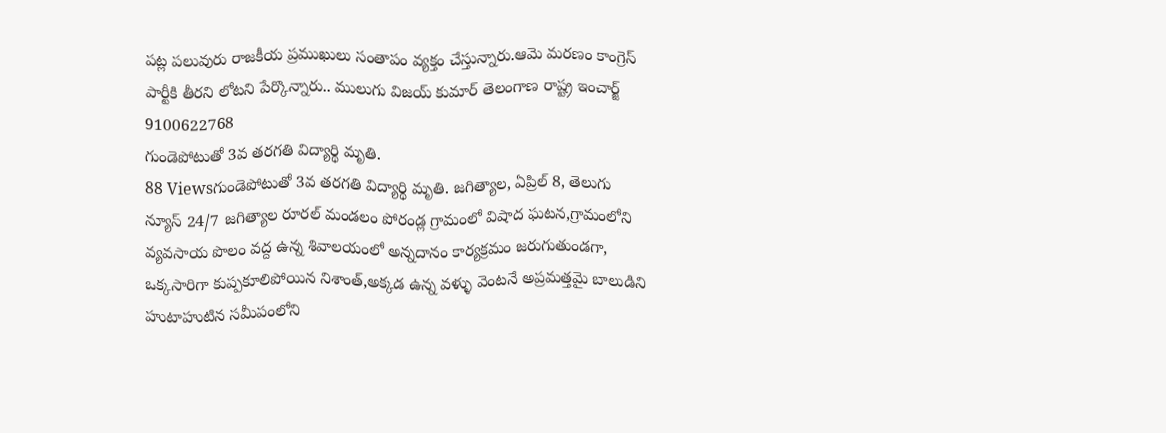పట్ల పలువురు రాజకీయ ప్రముఖులు సంతాపం వ్యక్తం చేస్తున్నారు.ఆమె మరణం కాంగ్రెస్ పార్టీకి తీరని లోటని పేర్కొన్నారు.. ములుగు విజయ్ కుమార్ తెలంగాణ రాష్ట్ర ఇంచార్జ్ 9100622768
గుండెపోటుతో 3వ తరగతి విద్యార్థి మృతి.
88 Viewsగుండెపోటుతో 3వ తరగతి విద్యార్థి మృతి. జగిత్యాల, ఏప్రిల్ 8, తెలుగు న్యూస్ 24/7 జగిత్యాల రూరల్ మండలం పోరండ్ల గ్రామంలో విషాద ఘటన,గ్రామంలోని వ్యవసాయ పొలం వద్ద ఉన్న శివాలయంలో అన్నదానం కార్యక్రమం జరుగుతుండగా, ఒక్కసారిగా కుప్పకూలిపోయిన నిశాంత్,అక్కడ ఉన్న వళ్ళు వెంటనే అప్రమత్తమై బాలుడిని హుటాహుటిన సమీపంలోని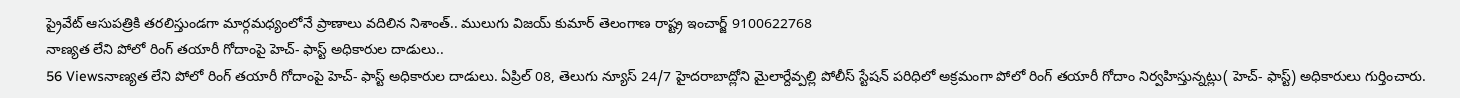ప్రైవేట్ ఆసుపత్రికి తరలిస్తుండగా మార్గమధ్యంలోనే ప్రాణాలు వదిలిన నిశాంత్.. ములుగు విజయ్ కుమార్ తెలంగాణ రాష్ట్ర ఇంచార్జ్ 9100622768
నాణ్యత లేని పోలో రింగ్ తయారీ గోదాంపై హెచ్- ఫాస్ట్ అధికారుల దాడులు..
56 Viewsనాణ్యత లేని పోలో రింగ్ తయారీ గోదాంపై హెచ్- ఫాస్ట్ అధికారుల దాడులు. ఏప్రిల్ 08, తెలుగు న్యూస్ 24/7 హైదరాబాద్లోని మైలార్దేవ్పల్లి పోలీస్ స్టేషన్ పరిధిలో అక్రమంగా పోలో రింగ్ తయారీ గోదాం నిర్వహిస్తున్నట్లు( హెచ్- ఫాస్ట్) అధికారులు గుర్తించారు.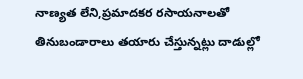నాణ్యత లేని,ప్రమాదకర రసాయనాలతో తినుబండారాలు తయారు చేస్తున్నట్లు దాడుల్లో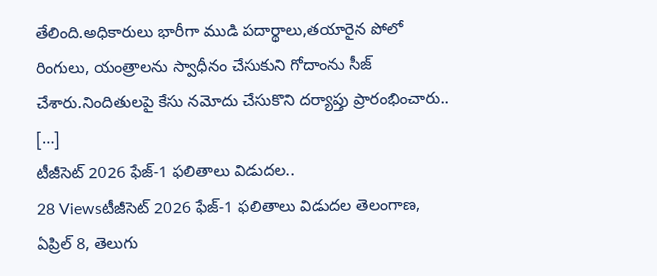తేలింది.అధికారులు భారీగా ముడి పదార్థాలు,తయారైన పోలో రింగులు, యంత్రాలను స్వాధీనం చేసుకుని గోదాంను సీజ్ చేశారు.నిందితులపై కేసు నమోదు చేసుకొని దర్యాప్తు ప్రారంభించారు.. […]
టీజీసెట్ 2026 ఫేజ్-1 ఫలితాలు విడుదల..
28 Viewsటీజీసెట్ 2026 ఫేజ్-1 ఫలితాలు విడుదల తెలంగాణ, ఏప్రిల్ 8, తెలుగు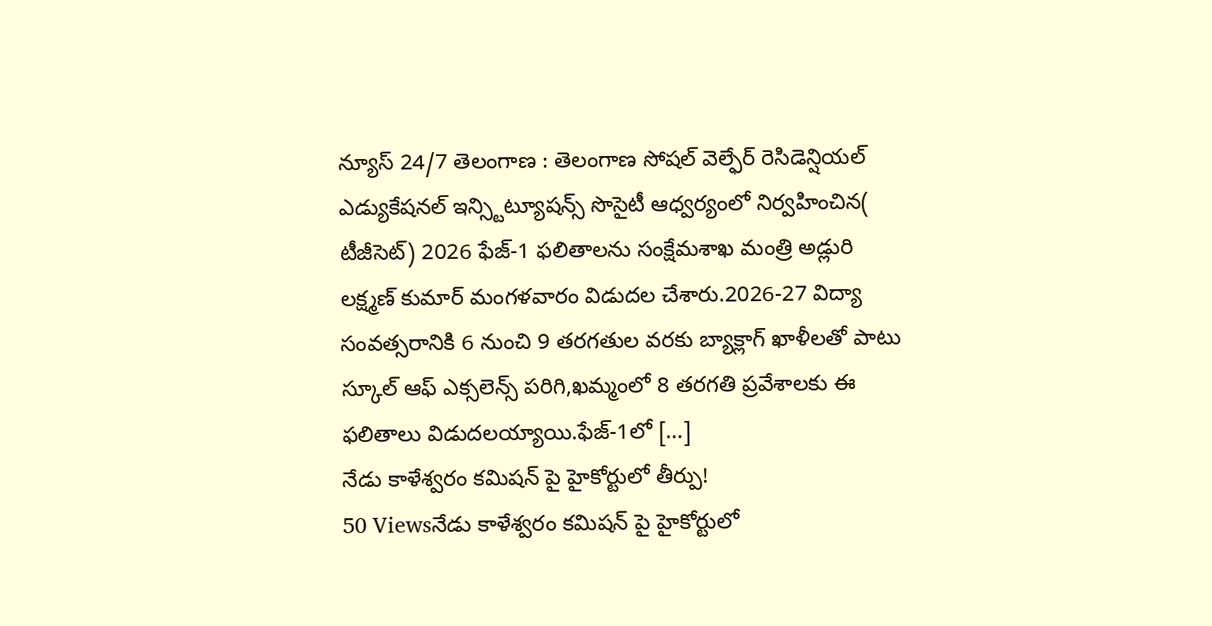న్యూస్ 24/7 తెలంగాణ : తెలంగాణ సోషల్ వెల్ఫేర్ రెసిడెన్షియల్ ఎడ్యుకేషనల్ ఇన్స్టిట్యూషన్స్ సొసైటీ ఆధ్వర్యంలో నిర్వహించిన( టీజీసెట్) 2026 ఫేజ్-1 ఫలితాలను సంక్షేమశాఖ మంత్రి అడ్లురి లక్ష్మణ్ కుమార్ మంగళవారం విడుదల చేశారు.2026-27 విద్యా సంవత్సరానికి 6 నుంచి 9 తరగతుల వరకు బ్యాక్లాగ్ ఖాళీలతో పాటు స్కూల్ ఆఫ్ ఎక్సలెన్స్ పరిగి,ఖమ్మంలో 8 తరగతి ప్రవేశాలకు ఈ ఫలితాలు విడుదలయ్యాయి.ఫేజ్-1లో […]
నేడు కాళేశ్వరం కమిషన్ పై హైకోర్టులో తీర్పు!
50 Viewsనేడు కాళేశ్వరం కమిషన్ పై హైకోర్టులో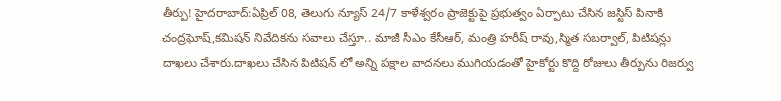తీర్పు! హైదరాబాద్:ఏప్రిల్ 08, తెలుగు న్యూస్ 24/7 కాళేశ్వరం ప్రాజెక్టుపై ప్రభుత్వం ఏర్పాటు చేసిన జస్టిస్ పినాకి చంద్రఘోష్,కమిషన్ నివేదికను సవాలు చేస్తూ.. మాజీ సీఎం కేసీఆర్, మంత్రి హరీష్ రావు,స్మిత సబర్వాల్, పిటిషన్లు దాఖలు చేశారు.దాఖలు చేసిన పిటిషన్ లో అన్ని పక్షాల వాదనలు ముగియడంతో హైకోర్టు కొద్ది రోజులు తీర్పును రిజర్వు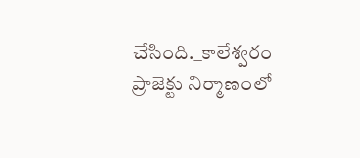చేసింది._కాలేశ్వరం ప్రాజెక్టు నిర్మాణంలో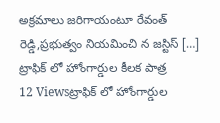అక్రమాలు జరిగాయంటూ రేవంత్ రెడ్డి,ప్రభుత్వం నియమించి న జస్టిస్ […]
ట్రాఫిక్ లో హోంగార్డుల కీలక పాత్ర
12 Viewsట్రాఫిక్ లో హోంగార్డుల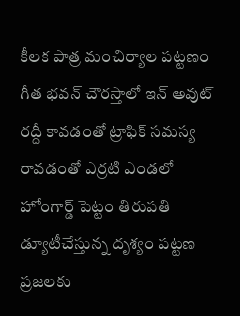కీలక పాత్ర మంచిర్యాల పట్టణం గీత భవన్ చౌరస్తాలో ఇన్ అవుట్ రద్దీ కావడంతో ట్రాఫిక్ సమస్య రావడంతో ఎర్రటి ఎండలో హోంగార్డ్ పెట్టం తిరుపతి డ్యూటీచేస్తున్న దృశ్యం పట్టణ ప్రజలకు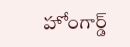హోంగార్డ్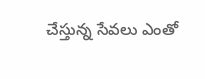చేస్తున్న సేవలు ఎంతో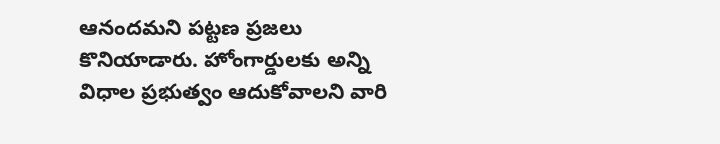ఆనందమని పట్టణ ప్రజలు కొనియాడారు. హోంగార్డులకు అన్ని విధాల ప్రభుత్వం ఆదుకోవాలని వారి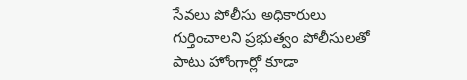సేవలు పోలీసు అధికారులు గుర్తించాలని ప్రభుత్వం పోలీసులతో పాటు హోంగార్లో కూడా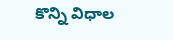కొన్ని విధాల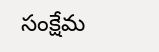సంక్షేమ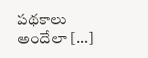పథకాలు అందేలా […]